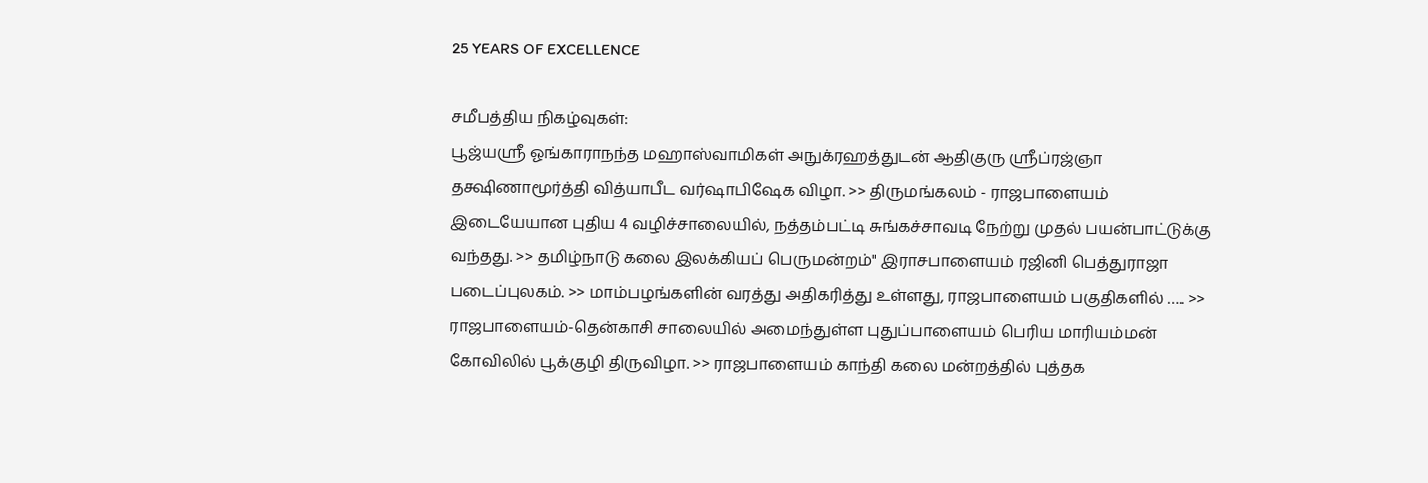25 YEARS OF EXCELLENCE

சமீபத்திய நிகழ்வுகள்:
பூஜ்யஸ்ரீ ஓங்காராநந்த மஹாஸ்வாமிகள் அநுக்ரஹத்துடன் ஆதிகுரு ஸ்ரீப்ரஜ்ஞா தக்ஷிணாமூர்த்தி வித்யாபீட வர்ஷாபிஷேக விழா. >> திருமங்கலம் - ராஜபாளையம் இடையேயான புதிய 4 வழிச்சாலையில், நத்தம்பட்டி சுங்கச்சாவடி நேற்று முதல் பயன்பாட்டுக்கு வந்தது. >> தமிழ்நாடு கலை இலக்கியப் பெருமன்றம்" இராசபாளையம் ரஜினி பெத்துராஜா படைப்புலகம். >> மாம்பழங்களின் வரத்து அதிகரித்து உள்ளது, ராஜபாளையம் பகுதிகளில் ….. >> ராஜபாளையம்-தென்காசி சாலையில் அமைந்துள்ள புதுப்பாளையம் பெரிய மாரியம்மன் கோவிலில் பூக்குழி திருவிழா. >> ராஜபாளையம் காந்தி கலை மன்றத்தில் புத்தக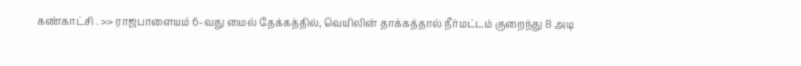கண்காட்சி . >> ராஜபாளையம் 6-வது மைல் தேக்கத்தில், வெயிலின் தாக்கத்தால் நீர்மட்டம் குறைந்து 8 அடி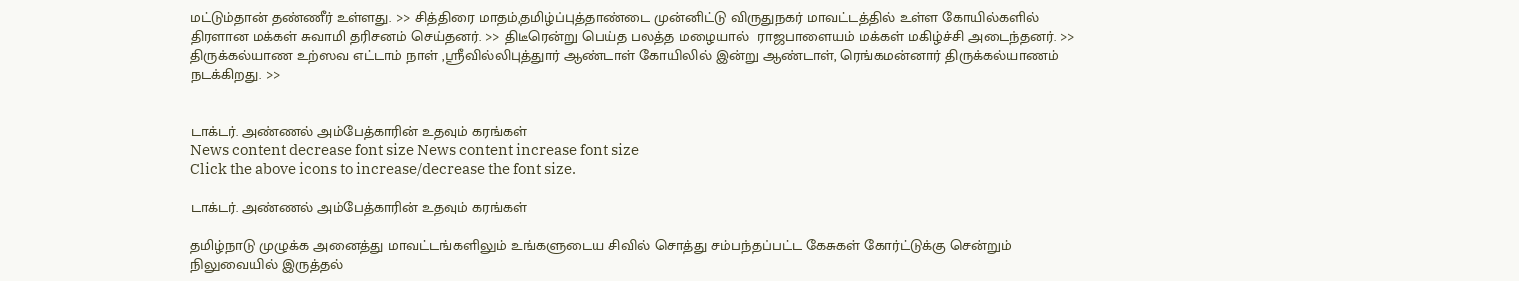மட்டும்தான் தண்ணீர் உள்ளது. >> சித்திரை மாதம்,தமிழ்ப்புத்தாண்டை முன்னிட்டு விருதுநகர் மாவட்டத்தில் உள்ள கோயில்களில்  திரளான மக்கள் சுவாமி தரிசனம் செய்தனர். >> திடீரென்று பெய்த பலத்த மழையால்  ராஜபாளையம் மக்கள் மகிழ்ச்சி அடைந்தனர். >> திருக்கல்யாண உற்ஸவ எட்டாம் நாள் ,ஸ்ரீவில்லிபுத்துார் ஆண்டாள் கோயிலில் இன்று ஆண்டாள், ரெங்கமன்னார் திருக்கல்யாணம் நடக்கிறது. >>


டாக்டர். அண்ணல் அம்பேத்காரின் உதவும் கரங்கள்
News content decrease font size News content increase font size
Click the above icons to increase/decrease the font size.

டாக்டர். அண்ணல் அம்பேத்காரின் உதவும் கரங்கள்

தமிழ்நாடு முழுக்க அனைத்து மாவட்டங்களிலும் உங்களுடைய சிவில் சொத்து சம்பந்தப்பட்ட கேசுகள் கோர்ட்டுக்கு சென்றும் நிலுவையில் இருத்தல்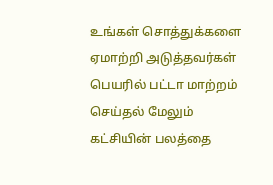உங்கள் சொத்துக்களை ஏமாற்றி அடுத்தவர்கள் பெயரில் பட்டா மாற்றம் செய்தல் மேலும் கட்சியின் பலத்தை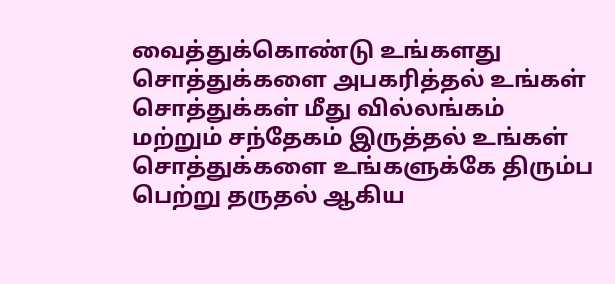வைத்துக்கொண்டு உங்களது சொத்துக்களை அபகரித்தல் உங்கள் சொத்துக்கள் மீது வில்லங்கம் மற்றும் சந்தேகம் இருத்தல் உங்கள் சொத்துக்களை உங்களுக்கே திரும்ப பெற்று தருதல் ஆகிய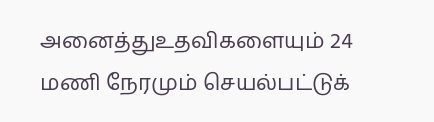அனைத்துஉதவிகளையும் 24 மணி நேரமும் செயல்பட்டுக்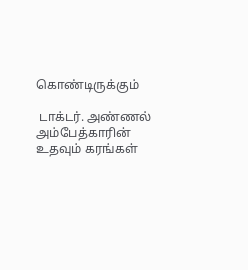கொண்டிருக்கும்

 டாக்டர். அண்ணல் அம்பேத்காரின் உதவும் கரங்கள்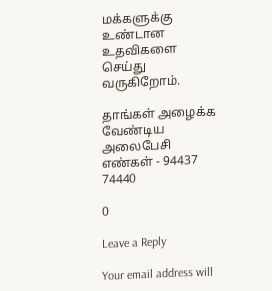மக்களுக்கு உண்டான உதவிகளை செய்து வருகிறோம்.

தாங்கள் அழைக்க வேண்டிய அலைபேசி எண்கள் - 94437 74440

0

Leave a Reply

Your email address will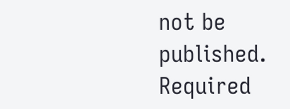not be published. Required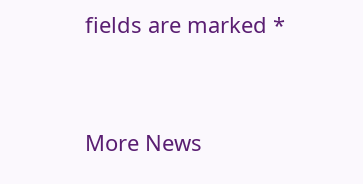fields are marked *


More News